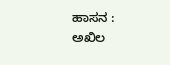ಹಾಸನ :
ಅಖಿಲ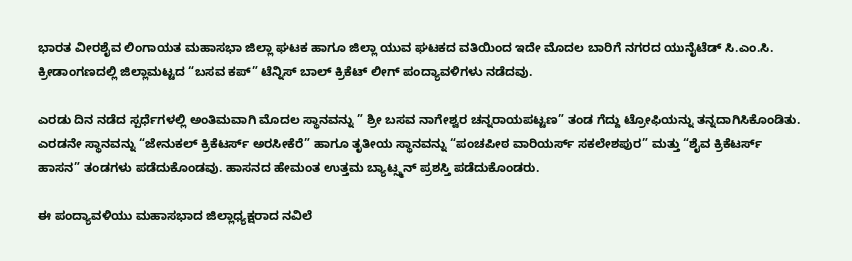ಭಾರತ ವೀರಶೈವ ಲಿಂಗಾಯತ ಮಹಾಸಭಾ ಜಿಲ್ಲಾ ಘಟಕ ಹಾಗೂ ಜಿಲ್ಲಾ ಯುವ ಘಟಕದ ವತಿಯಿಂದ ಇದೇ ಮೊದಲ ಬಾರಿಗೆ ನಗರದ ಯುನೈಟೆಡ್ ಸಿ.ಎಂ.ಸಿ. ಕ್ರೀಡಾಂಗಣದಲ್ಲಿ ಜಿಲ್ಲಾಮಟ್ಟದ “ಬಸವ ಕಪ್” ಟೆನ್ನಿಸ್ ಬಾಲ್ ಕ್ರಿಕೆಟ್ ಲೀಗ್ ಪಂದ್ಯಾವಳಿಗಳು ನಡೆದವು.

ಎರಡು ದಿನ ನಡೆದ ಸ್ಪರ್ಧೆಗಳಲ್ಲಿ ಅಂತಿಮವಾಗಿ ಮೊದಲ ಸ್ಥಾನವನ್ನು ” ಶ್ರೀ ಬಸವ ನಾಗೇಶ್ವರ ಚನ್ನರಾಯಪಟ್ಟಣ” ತಂಡ ಗೆದ್ದು ಟ್ರೋಫಿಯನ್ನು ತನ್ನದಾಗಿಸಿಕೊಂಡಿತು. ಎರಡನೇ ಸ್ಥಾನವನ್ನು “ಜೇನುಕಲ್ ಕ್ರಿಕೆಟರ್ಸ್ ಅರಸೀಕೆರೆ” ಹಾಗೂ ತೃತೀಯ ಸ್ಥಾನವನ್ನು “ಪಂಚಪೀಠ ವಾರಿಯರ್ಸ್ ಸಕಲೇಶಪುರ” ಮತ್ತು “ಶೈವ ಕ್ರಿಕೆಟರ್ಸ್ ಹಾಸನ” ತಂಡಗಳು ಪಡೆದುಕೊಂಡವು. ಹಾಸನದ ಹೇಮಂತ ಉತ್ತಮ ಬ್ಯಾಟ್ಸ್ಮನ್ ಪ್ರಶಸ್ತಿ ಪಡೆದುಕೊಂಡರು.

ಈ ಪಂದ್ಯಾವಳಿಯು ಮಹಾಸಭಾದ ಜಿಲ್ಲಾಧ್ಯಕ್ಷರಾದ ನವಿಲೆ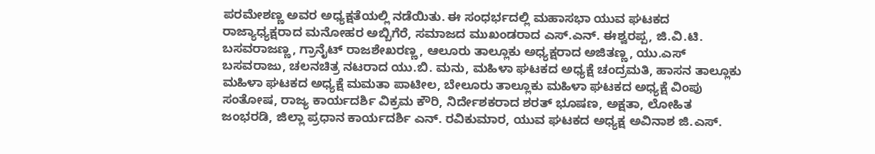ಪರಮೇಶಣ್ಣ ಅವರ ಅಧ್ಯಕ್ಷತೆಯಲ್ಲಿ ನಡೆಯಿತು. ಈ ಸಂಧರ್ಭದಲ್ಲಿ ಮಹಾಸಭಾ ಯುವ ಘಟಕದ ರಾಜ್ಯಾಧ್ಯಕ್ಷರಾದ ಮನೋಹರ ಅಬ್ಬಿಗೆರೆ, ಸಮಾಜದ ಮುಖಂಡರಾದ ಎಸ್.ಎನ್. ಈಶ್ವರಪ್ಪ, ಜಿ.ವಿ.ಟಿ. ಬಸವರಾಜಣ್ಣ, ಗ್ರಾನೈಟ್ ರಾಜಶೇಖರಣ್ಣ, ಆಲೂರು ತಾಲ್ಲೂಕು ಅಧ್ಯಕ್ಷರಾದ ಅಜಿತಣ್ಣ, ಯು.ಎಸ್ ಬಸವರಾಜು, ಚಲನಚಿತ್ರ ನಟರಾದ ಯು.ಬಿ. ಮನು, ಮಹಿಳಾ ಘಟಕದ ಅಧ್ಯಕ್ಷೆ ಚಂದ್ರಮತಿ, ಹಾಸನ ತಾಲ್ಲೂಕು ಮಹಿಳಾ ಘಟಕದ ಅಧ್ಯಕ್ಷೆ ಮಮತಾ ಪಾಟೀಲ, ಬೇಲೂರು ತಾಲ್ಲೂಕು ಮಹಿಳಾ ಘಟಕದ ಅಧ್ಯಕ್ಷೆ ವಿಂಪು ಸಂತೋಷ, ರಾಜ್ಯ ಕಾರ್ಯದರ್ಶಿ ವಿಕ್ರಮ ಕೌರಿ, ನಿರ್ದೇಶಕರಾದ ಶರತ್ ಭೂಷಣ, ಅಕ್ಷತಾ, ಲೋಹಿತ ಜಂಭರಡಿ, ಜಿಲ್ಲಾ ಪ್ರಧಾನ ಕಾರ್ಯದರ್ಶಿ ಎನ್. ರವಿಕುಮಾರ, ಯುವ ಘಟಕದ ಅಧ್ಯಕ್ಷ ಅವಿನಾಶ ಜಿ.ಎಸ್.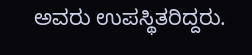ಅವರು ಉಪಸ್ಥಿತರಿದ್ದರು.